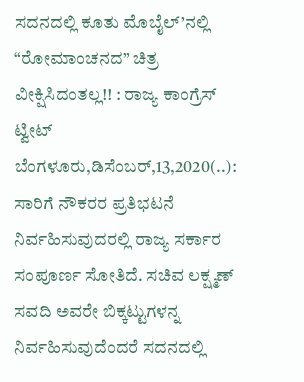ಸದನದಲ್ಲಿ ಕೂತು ಮೊಬೈಲ್’ನಲ್ಲಿ “ರೋಮಾಂಚನದ” ಚಿತ್ರ ವೀಕ್ಷಿಸಿದಂತಲ್ಲ!! : ರಾಜ್ಯ ಕಾಂಗ್ರೆಸ್ ಟ್ವೀಟ್ ಬೆಂಗಳೂರು,ಡಿಸೆಂಬರ್,13,2020(..): ಸಾರಿಗೆ ನೌಕರರ ಪ್ರತಿಭಟನೆ ನಿರ್ವಹಿಸುವುದರಲ್ಲಿ ರಾಜ್ಯ ಸರ್ಕಾರ ಸಂಪೂರ್ಣ ಸೋತಿದೆ. ಸಚಿವ ಲಕ್ಷ್ಮಣ್ ಸವದಿ ಅವರೇ ಬಿಕ್ಕಟ್ಟುಗಳನ್ನ ನಿರ್ವಹಿಸುವುದೆಂದರೆ ಸದನದಲ್ಲಿ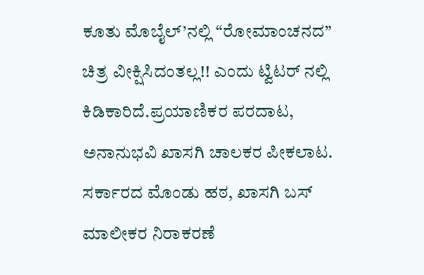ಕೂತು ಮೊಬೈಲ್’ನಲ್ಲಿ “ರೋಮಾಂಚನದ” ಚಿತ್ರ ವೀಕ್ಷಿಸಿದಂತಲ್ಲ!! ಎಂದು ಟ್ವಿಟರ್ ನಲ್ಲಿ ಕಿಡಿಕಾರಿದೆ.ಪ್ರಯಾಣಿಕರ ಪರದಾಟ, ಅನಾನುಭವಿ ಖಾಸಗಿ ಚಾಲಕರ ಪೀಕಲಾಟ. ಸರ್ಕಾರದ ಮೊಂಡು ಹಠ, ಖಾಸಗಿ ಬಸ್ ಮಾಲೀಕರ ನಿರಾಕರಣೆ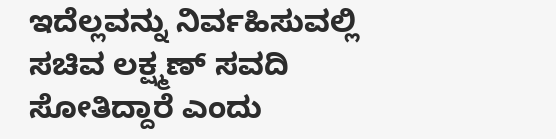ಇದೆಲ್ಲವನ್ನು ನಿರ್ವಹಿಸುವಲ್ಲಿ ಸಚಿವ ಲಕ್ಷ್ಮಣ್ ಸವದಿ ಸೋತಿದ್ದಾರೆ ಎಂದು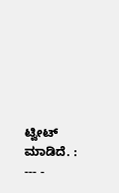ಟ್ವೀಟ್ ಮಾಡಿದೆ. : --- -